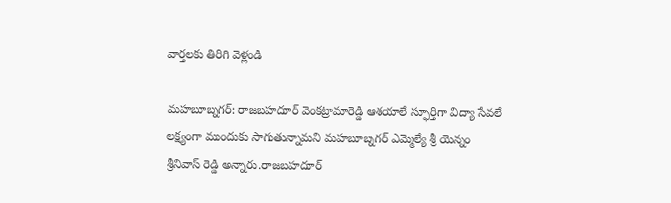వార్తలకు తిరిగి వెళ్లండి

మహబూబ్నగర్: రాజబహదూర్ వెంకట్రామారెడ్డి ఆశయాలే స్ఫూర్తిగా విద్యా సేవలే లక్ష్యంగా ముందుకు సాగుతున్నామని మహబూబ్నగర్ ఎమ్మెల్యే శ్రీ యెన్నం శ్రీనివాస్ రెడ్డి అన్నారు.రాజబహదూర్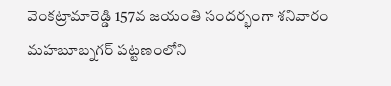వెంకట్రామారెడ్డి 157వ జయంతి సందర్భంగా శనివారం మహబూబ్నగర్ పట్టణంలోని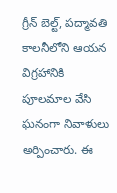గ్రీన్ బెల్ట్, పద్మావతి కాలనీలోని ఆయన విగ్రహానికి పూలమాల వేసి ఘనంగా నివాళులు అర్పించారు. ఈ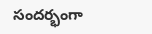సందర్భంగా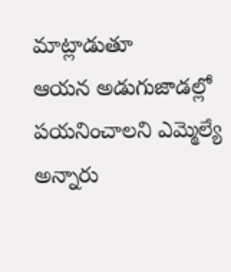మాట్లాడుతూ
ఆయన అడుగుజాడల్లో పయనించాలని ఎమ్మెల్యే అన్నారు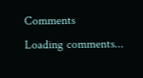Comments
Loading comments...